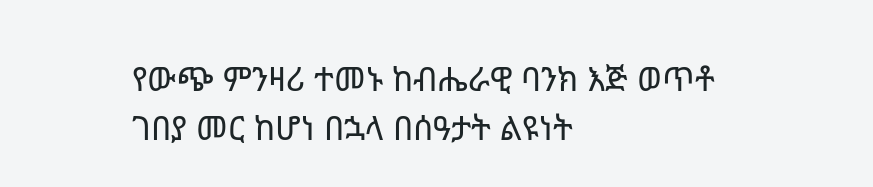የውጭ ምንዛሪ ተመኑ ከብሔራዊ ባንክ እጅ ወጥቶ ገበያ መር ከሆነ በኋላ በሰዓታት ልዩነት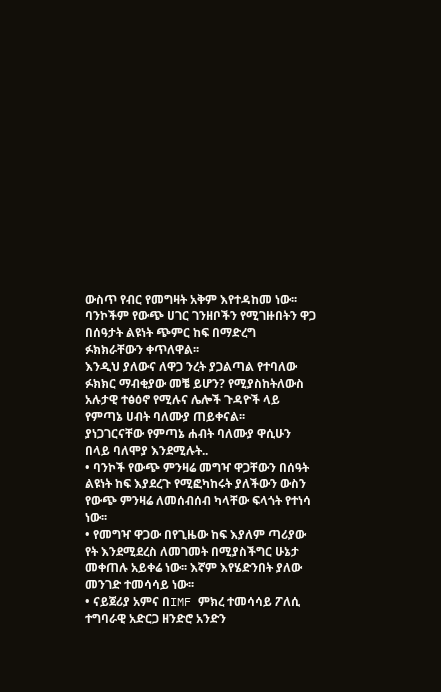ውስጥ የብር የመግዛት አቅም እየተዳከመ ነው፡፡
ባንኮችም የውጭ ሀገር ገንዘቦችን የሚገዙበትን ዋጋ በሰዓታት ልዩነት ጭምር ከፍ በማድረግ ፉክክራቸውን ቀጥለዋል፡፡
እንዲህ ያለውና ለዋጋ ንረት ያጋልጣል የተባለው ፉክክር ማብቂያው መቼ ይሆን? የሚያስከትለውስ አሉታዊ ተፅዕኖ የሚሉና ሌሎች ጉዳዮች ላይ የምጣኔ ሀብት ባለሙያ ጠይቀናል፡፡
ያነጋገርናቸው የምጣኔ ሐብት ባለሙያ ዋሲሁን በላይ ባለሞያ እንደሚሉት..
• ባንኮች የውጭ ምንዛሬ መግዣ ዋጋቸውን በሰዓት ልዩነት ከፍ እያደረጉ የሚፎካከሩት ያለችውን ውስን የውጭ ምንዛሬ ለመሰብሰብ ካላቸው ፍላጎት የተነሳ ነው፡፡
• የመግዣ ዋጋው በየጊዜው ከፍ እያለም ጣሪያው የት እንደሚደረስ ለመገመት በሚያስችግር ሁኔታ መቀጠሉ አይቀሬ ነው፡፡ እኛም እየሄድንበት ያለው መንገድ ተመሳሳይ ነው፡፡
• ናይጀሪያ አምና በIMF ምክረ ተመሳሳይ ፖለሲ ተግባራዊ አድርጋ ዘንድሮ አንድን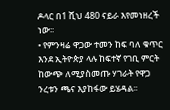ዶላር በ1 ሺህ 480 ናይራ እየመነዘረች ነው፡፡
• የምንዛሬ ዋጋው ተመን ከፍ ባለ ቁጥር እንደ ኢትዮጵያ ላሉ ከፍተኛ የገቢ ምርት ከውጭ ለሚያስመጡ ሃገራት የዋጋ ንረቱን ጫና እያከፋው ይሄዳል፡፡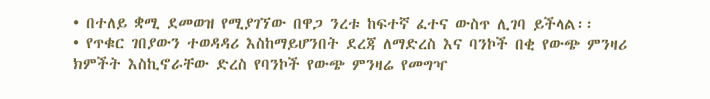• በተለይ ቋሚ ደመወዝ የሚያገኘው በዋጋ ንረቱ ከፍተኛ ፈተና ውስጥ ሊገባ ይችላል፡፡
• የጥቁር ገበያውን ተወዳዳሪ እስከማይሆንበት ደረጃ ለማድረስ እና ባንኮች በቂ የውጭ ምንዛሪ ክምችት እስኪኖራቸው ድረስ የባንኮች የውጭ ምንዛሬ የመግዣ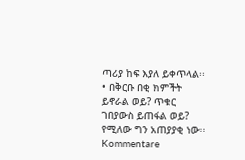ጣሪያ ከፍ እያለ ይቀጥላል፡፡
• በቅርቡ በቂ ክምችት ይኖራል ወይ? ጥቁር ገበያውስ ይጠፋል ወይ? የሚለው ግን አጠያያቂ ነው፡፡
Kommentare